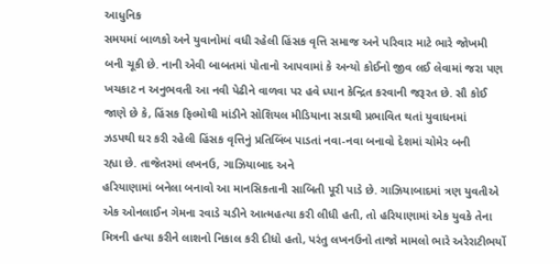આધુનિક
સમયમાં બાળકો અને યુવાનોમાં વધી રહેલી હિંસક વૃત્તિ સમાજ અને પરિવાર માટે ભારે જોખમી
બની ચૂકી છે. નાની એવી બાબતમાં પોતાનો આપવામાં કે અન્યો કોઈનો જીવ લઈ લેવામાં જરા પણ
ખચકાટ ન અનુભવતી આ નવી પેઢીને વાળવા પર હવે ધ્યાન કેન્દ્રિત કરવાની જરૂરત છે. સૌ કોઈ
જાણે છે કે, હિંસક ફિલ્મોથી માંડીને સોશિયલ મીડિયાના સડાથી પ્રભાવિત થતાં યુવાધનમાં
ઝડપથી ઘર કરી રહેલી હિંસક વૃત્તિનું પ્રતિબિંબ પાડતાં નવા-નવા બનાવો દેશમાં ચોમેર બની
રહ્યા છે. તાજેતરમાં લખનઉ, ગાઝિયાબાદ અને
હરિયાણામાં બનેલા બનાવો આ માનસિકતાની સાબિતી પૂરી પાડે છે. ગાઝિયાબાદમાં ત્રણ યુવતીએ
એક ઓનલાઈન ગેમના રવાડે ચડીને આત્મહત્યા કરી લીધી હતી, તો હરિયાણામાં એક યુવકે તેના
મિત્રની હત્યા કરીને લાશનો નિકાલ કરી દીધો હતો, પરંતુ લખનઉનો તાજો મામલો ભારે અરેરાટીભર્યો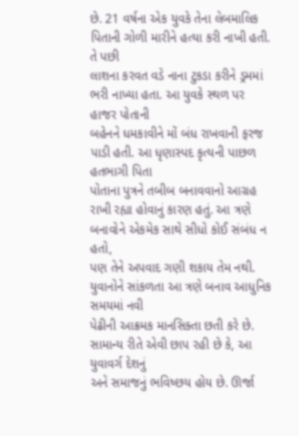છે. 21 વર્ષના એક યુવકે તેના લેબમાલિક પિતાની ગોળી મારીને હત્યા કરી નાખી હતી. તે પછી
લાશના કરવત વડે નાના ટુકડા કરીને ડ્રમમાં ભરી નાખ્યા હતા. આ યુવકે સ્થળ પર હાજર પોતાની
બહેનને ધમકાવીને મોં બંધ રાખવાની ફરજ પાડી હતી. આ ધૃણાસ્પદ કૃત્યની પાછળ હતભાગી પિતા
પોતાના પુત્રને તબીબ બનાવવાનો આગ્રહ રાખી રહ્યા હોવાનું કારણ હતું. આ ત્રણે બનાવોને એકમેક સાથે સીધો કોઈ સંબંધ ન હતો,
પણ તેને અપવાદ ગણી શકાય તેમ નથી. યુવાનોને સાંકળતા આ ત્રણે બનાવ આધુનિક સમયમાં નવી
પેઢીની આક્રમક માનસિક્તા છતી કરે છે. સામાન્ય રીતે એવી છાપ રહી છે કે, આ યુવાવર્ગ દેશનું
અને સમાજનું ભવિષ્છય હોય છે. ઊર્જા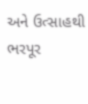અને ઉત્સાહથી ભરપૂર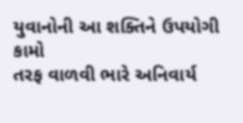યુવાનોની આ શક્તિને ઉપયોગી કામો
તરફ વાળવી ભારે અનિવાર્ય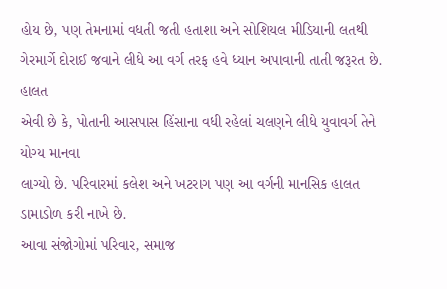હોય છે, પણ તેમનામાં વધતી જતી હતાશા અને સોશિયલ મીડિયાની લતથી
ગેરમાર્ગે દોરાઈ જવાને લીધે આ વર્ગ તરફ હવે ધ્યાન અપાવાની તાતી જરૂરત છે.
હાલત
એવી છે કે, પોતાની આસપાસ હિંસાના વધી રહેલાં ચલણને લીધે યુવાવર્ગ તેને યોગ્ય માનવા
લાગ્યો છે. પરિવારમાં કલેશ અને ખટરાગ પણ આ વર્ગની માનસિક હાલત ડામાડોળ કરી નાખે છે.
આવા સંજોગોમાં પરિવાર, સમાજ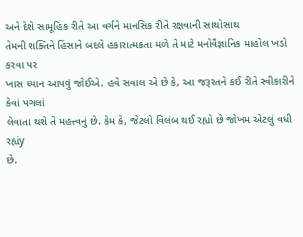અને દેશે સામૂહિક રીતે આ વર્ગને માનસિક રીતે રક્ષવાની સાથોસાથ
તેમની શક્તિને હિંસાને બદલે હકારાત્મકતા મળે તે માટે મનોવૈજ્ઞાનિક માહોલ ખડો કરવા પર
ખાસ ધ્યાન આપવું જોઈએ. હવે સવાલ એ છે કે, આ જરૂરતને કઈ રીતે સ્વીકારીને કેવાં પગલાં
લેવાતા થશે તે મહત્ત્વનું છે. કેમ કે, જેટલો વિલંબ થઈ રહ્યો છે જોખમ એટલું વધી રહ્યંy
છે.